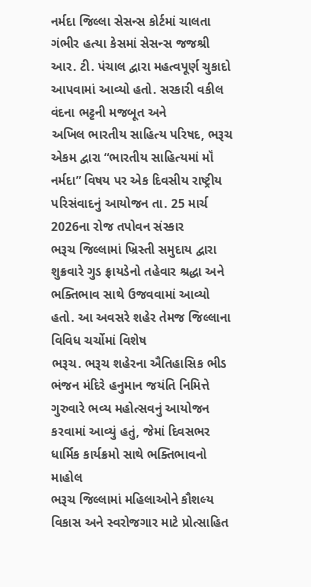નર્મદા જિલ્લા સેસન્સ કોર્ટમાં ચાલતા ગંભીર હત્યા કેસમાં સેસન્સ જજશ્રી આર. ટી. પંચાલ દ્વારા મહત્વપૂર્ણ ચુકાદો આપવામાં આવ્યો હતો. સરકારી વકીલ વંદના ભટ્ટની મજબૂત અને
અખિલ ભારતીય સાહિત્ય પરિષદ, ભરૂચ એકમ દ્વારા “ભારતીય સાહિત્યમાં મૉં નર્મદા” વિષય પર એક દિવસીય રાષ્ટ્રીય પરિસંવાદનું આયોજન તા. 25 માર્ચ 2026ના રોજ તપોવન સંસ્કાર
ભરૂચ જિલ્લામાં ખ્રિસ્તી સમુદાય દ્વારા શુક્રવારે ગુડ ફ્રાયડેનો તહેવાર શ્રદ્ધા અને ભક્તિભાવ સાથે ઉજવવામાં આવ્યો હતો. આ અવસરે શહેર તેમજ જિલ્લાના વિવિધ ચર્ચોમાં વિશેષ
ભરૂચ. ભરૂચ શહેરના ઐતિહાસિક ભીડ ભંજન મંદિરે હનુમાન જયંતિ નિમિત્તે ગુરુવારે ભવ્ય મહોત્સવનું આયોજન કરવામાં આવ્યું હતું, જેમાં દિવસભર ધાર્મિક કાર્યક્રમો સાથે ભક્તિભાવનો માહોલ
ભરૂચ જિલ્લામાં મહિલાઓને કૌશલ્ય વિકાસ અને સ્વરોજગાર માટે પ્રોત્સાહિત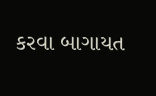કરવા બાગાયત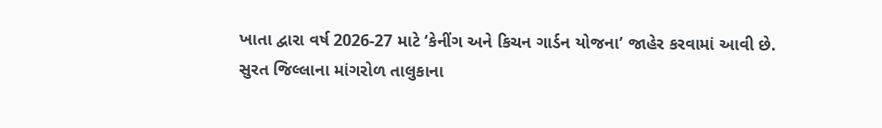ખાતા દ્વારા વર્ષ 2026-27 માટે ‘કેનીંગ અને કિચન ગાર્ડન યોજના’ જાહેર કરવામાં આવી છે.
સુરત જિલ્લાના માંગરોળ તાલુકાના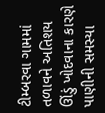ટીમ્બરવા ગામમાં તળાવને અતિશય ઊંડું ખોદવાના કારણે પાણીની સમસ્યા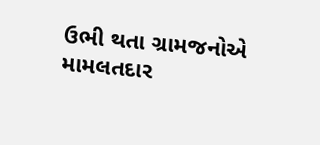ઉભી થતા ગ્રામજનોએ મામલતદાર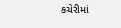કચેરીમાં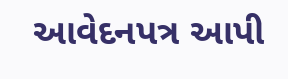આવેદનપત્ર આપી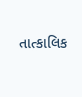તાત્કાલિક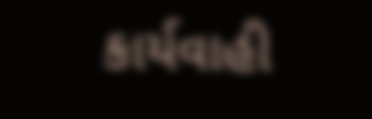કાર્યવાહી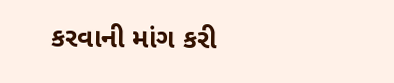કરવાની માંગ કરી